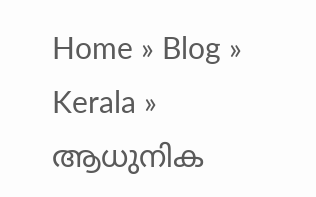Home » Blog » Kerala » ആധുനിക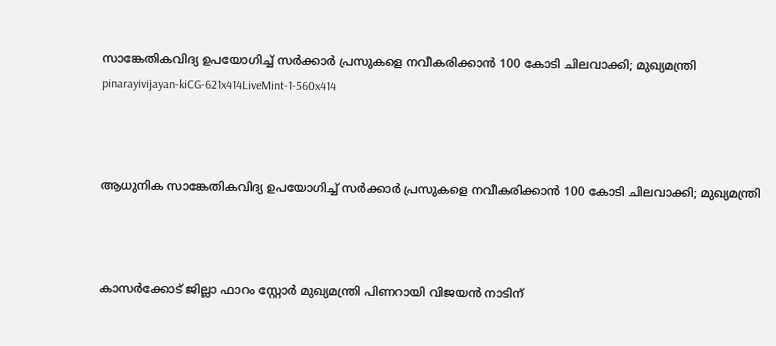സാങ്കേതികവിദ്യ ഉപയോഗിച്ച് സര്‍ക്കാര്‍ പ്രസുകളെ നവീകരിക്കാന്‍ 100 കോടി ചിലവാക്കി; മുഖ്യമന്ത്രി
pinarayivijayan-kiCG-621x414LiveMint-1-560x414



ആധുനിക സാങ്കേതികവിദ്യ ഉപയോഗിച്ച് സര്‍ക്കാര്‍ പ്രസുകളെ നവീകരിക്കാന്‍ 100 കോടി ചിലവാക്കി; മുഖ്യമന്ത്രി



കാസര്‍ക്കോട് ജില്ലാ ഫാറം സ്റ്റോര്‍ മുഖ്യമന്ത്രി പിണറായി വിജയന്‍ നാടിന്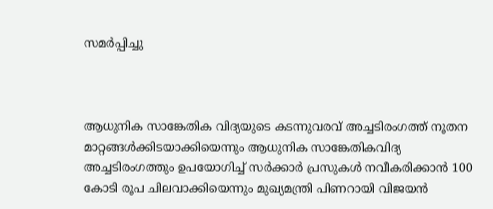സമര്‍പ്പിച്ചു



ആധുനിക സാങ്കേതിക വിദ്യയുടെ കടന്നുവരവ് അച്ചടിരംഗത്ത് നൂതന മാറ്റങ്ങള്‍ക്കിടയാക്കിയെന്നും ആധുനിക സാങ്കേതികവിദ്യ അച്ചടിരംഗത്തും ഉപയോഗിച്ച് സര്‍ക്കാര്‍ പ്രസുകള്‍ നവീകരിക്കാന്‍ 100 കോടി രൂപ ചിലവാക്കിയെന്നും മുഖ്യമന്ത്രി പിണറായി വിജയന്‍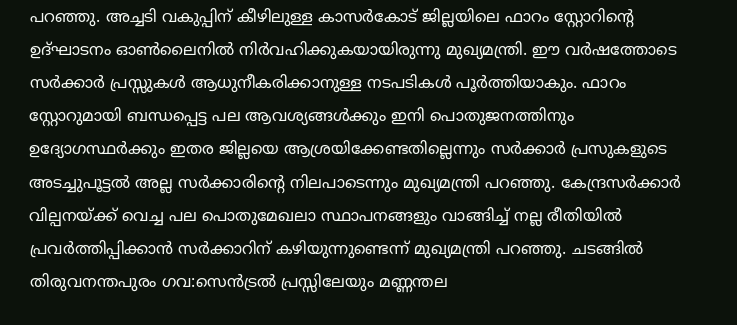പറഞ്ഞു. അച്ചടി വകുപ്പിന് കീഴിലുള്ള കാസര്‍കോട് ജില്ലയിലെ ഫാറം സ്റ്റോറിന്റെ ഉദ്ഘാടനം ഓണ്‍ലൈനില്‍ നിര്‍വഹിക്കുകയായിരുന്നു മുഖ്യമന്ത്രി. ഈ വര്‍ഷത്തോടെ സര്‍ക്കാര്‍ പ്രസ്സുകള്‍ ആധുനീകരിക്കാനുള്ള നടപടികള്‍ പൂര്‍ത്തിയാകും. ഫാറം സ്റ്റോറുമായി ബന്ധപ്പെട്ട പല ആവശ്യങ്ങള്‍ക്കും ഇനി പൊതുജനത്തിനും ഉദ്യോഗസ്ഥര്‍ക്കും ഇതര ജില്ലയെ ആശ്രയിക്കേണ്ടതില്ലെന്നും സര്‍ക്കാര്‍ പ്രസുകളുടെ അടച്ചുപൂട്ടല്‍ അല്ല സര്‍ക്കാരിന്റെ നിലപാടെന്നും മുഖ്യമന്ത്രി പറഞ്ഞു. കേന്ദ്രസര്‍ക്കാര്‍ വില്പനയ്ക്ക് വെച്ച പല പൊതുമേഖലാ സ്ഥാപനങ്ങളും വാങ്ങിച്ച് നല്ല രീതിയില്‍ പ്രവര്‍ത്തിപ്പിക്കാന്‍ സര്‍ക്കാറിന് കഴിയുന്നുണ്ടെന്ന് മുഖ്യമന്ത്രി പറഞ്ഞു. ചടങ്ങില്‍ തിരുവനന്തപുരം ഗവ:സെന്‍ട്രല്‍ പ്രസ്സിലേയും മണ്ണന്തല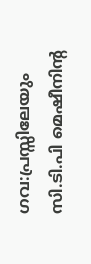ഗവ:പ്രസ്സിലേയും സി.ടി.പി മെഷീനിന്റ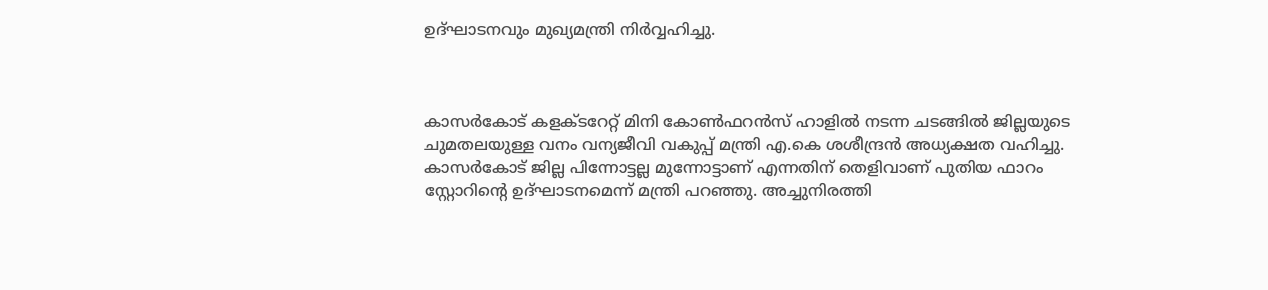ഉദ്ഘാടനവും മുഖ്യമന്ത്രി നിര്‍വ്വഹിച്ചു.



കാസര്‍കോട് കളക്ടറേറ്റ് മിനി കോണ്‍ഫറന്‍സ് ഹാളില്‍ നടന്ന ചടങ്ങില്‍ ജില്ലയുടെ ചുമതലയുള്ള വനം വന്യജീവി വകുപ്പ് മന്ത്രി എ.കെ ശശീന്ദ്രന്‍ അധ്യക്ഷത വഹിച്ചു. കാസര്‍കോട് ജില്ല പിന്നോട്ടല്ല മുന്നോട്ടാണ് എന്നതിന് തെളിവാണ് പുതിയ ഫാറം സ്റ്റോറിന്റെ ഉദ്ഘാടനമെന്ന് മന്ത്രി പറഞ്ഞു. അച്ചുനിരത്തി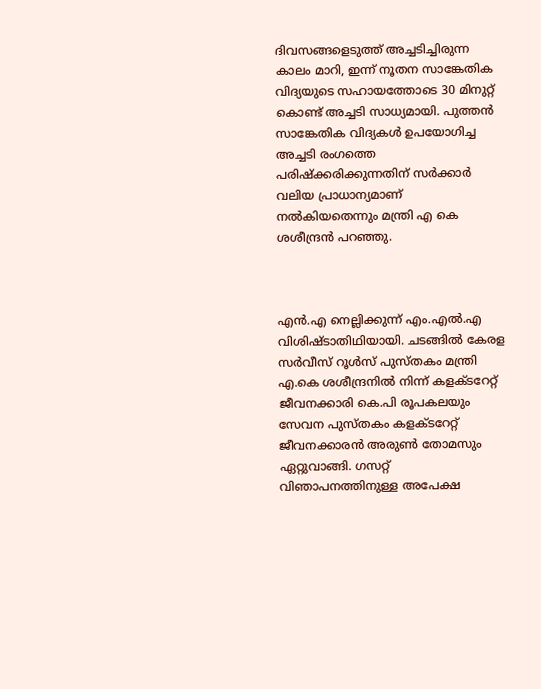ദിവസങ്ങളെടുത്ത് അച്ചടിച്ചിരുന്ന കാലം മാറി, ഇന്ന് നൂതന സാങ്കേതിക വിദ്യയുടെ സഹായത്തോടെ 30 മിനുറ്റ് കൊണ്ട് അച്ചടി സാധ്യമായി. പുത്തന്‍ സാങ്കേതിക വിദ്യകള്‍ ഉപയോഗിച്ച അച്ചടി രംഗത്തെ പരിഷ്‌ക്കരിക്കുന്നതിന് സര്‍ക്കാര്‍ വലിയ പ്രാധാന്യമാണ് നല്‍കിയതെന്നും മന്ത്രി എ കെ ശശീന്ദ്രന്‍ പറഞ്ഞു.



എന്‍.എ നെല്ലിക്കുന്ന് എം.എല്‍.എ വിശിഷ്ടാതിഥിയായി. ചടങ്ങില്‍ കേരള സര്‍വീസ് റൂള്‍സ് പുസ്തകം മന്ത്രി എ.കെ ശശീന്ദ്രനില്‍ നിന്ന് കളക്ടറേറ്റ് ജീവനക്കാരി കെ.പി രൂപകലയും സേവന പുസ്തകം കളക്ടറേറ്റ് ജീവനക്കാരന്‍ അരുണ്‍ തോമസും ഏറ്റുവാങ്ങി. ഗസറ്റ് വിഞാപനത്തിനുള്ള അപേക്ഷ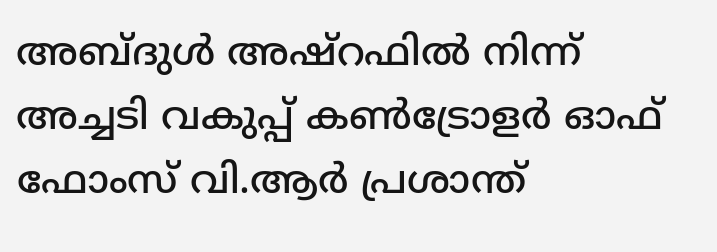അബ്ദുള്‍ അഷ്‌റഫില്‍ നിന്ന് അച്ചടി വകുപ്പ് കണ്‍ട്രോളര്‍ ഓഫ് ഫോംസ് വി.ആര്‍ പ്രശാന്ത്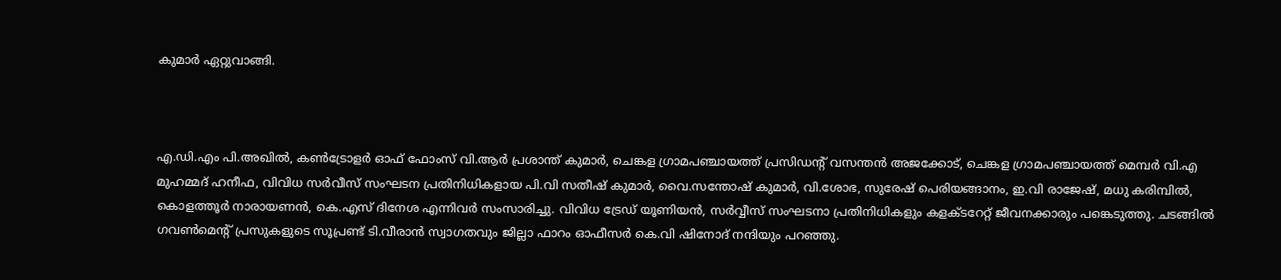കുമാര്‍ ഏറ്റുവാങ്ങി.



എ.ഡി.എം പി.അഖില്‍, കണ്‍ട്രോളര്‍ ഓഫ് ഫോംസ് വി.ആര്‍ പ്രശാന്ത് കുമാര്‍, ചെങ്കള ഗ്രാമപഞ്ചായത്ത് പ്രസിഡന്റ് വസന്തന്‍ അജക്കോട്, ചെങ്കള ഗ്രാമപഞ്ചായത്ത് മെമ്പര്‍ വി.എ മുഹമ്മദ് ഹനീഫ, വിവിധ സര്‍വീസ് സംഘടന പ്രതിനിധികളായ പി.വി സതീഷ് കുമാര്‍, വൈ.സന്തോഷ് കുമാര്‍, വി.ശോഭ, സുരേഷ് പെരിയങ്ങാനം, ഇ.വി രാജേഷ്, മധു കരിമ്പില്‍, കൊളത്തൂര്‍ നാരായണന്‍, കെ.എസ് ദിനേശ എന്നിവര്‍ സംസാരിച്ചു. വിവിധ ട്രേഡ് യൂണിയന്‍, സര്‍വ്വീസ് സംഘടനാ പ്രതിനിധികളും കളക്ടറേറ്റ് ജീവനക്കാരും പങ്കെടുത്തു. ചടങ്ങില്‍ ഗവണ്‍മെന്റ് പ്രസുകളുടെ സൂപ്രണ്ട് ടി.വീരാന്‍ സ്വാഗതവും ജില്ലാ ഫാറം ഓഫീസര്‍ കെ.വി ഷിനോദ് നന്ദിയും പറഞ്ഞു.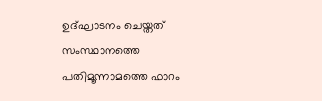ഉദ്ഘാടനം ചെയ്തത് സംസ്ഥാനത്തെ പതിമൂന്നാമത്തെ ഫാറം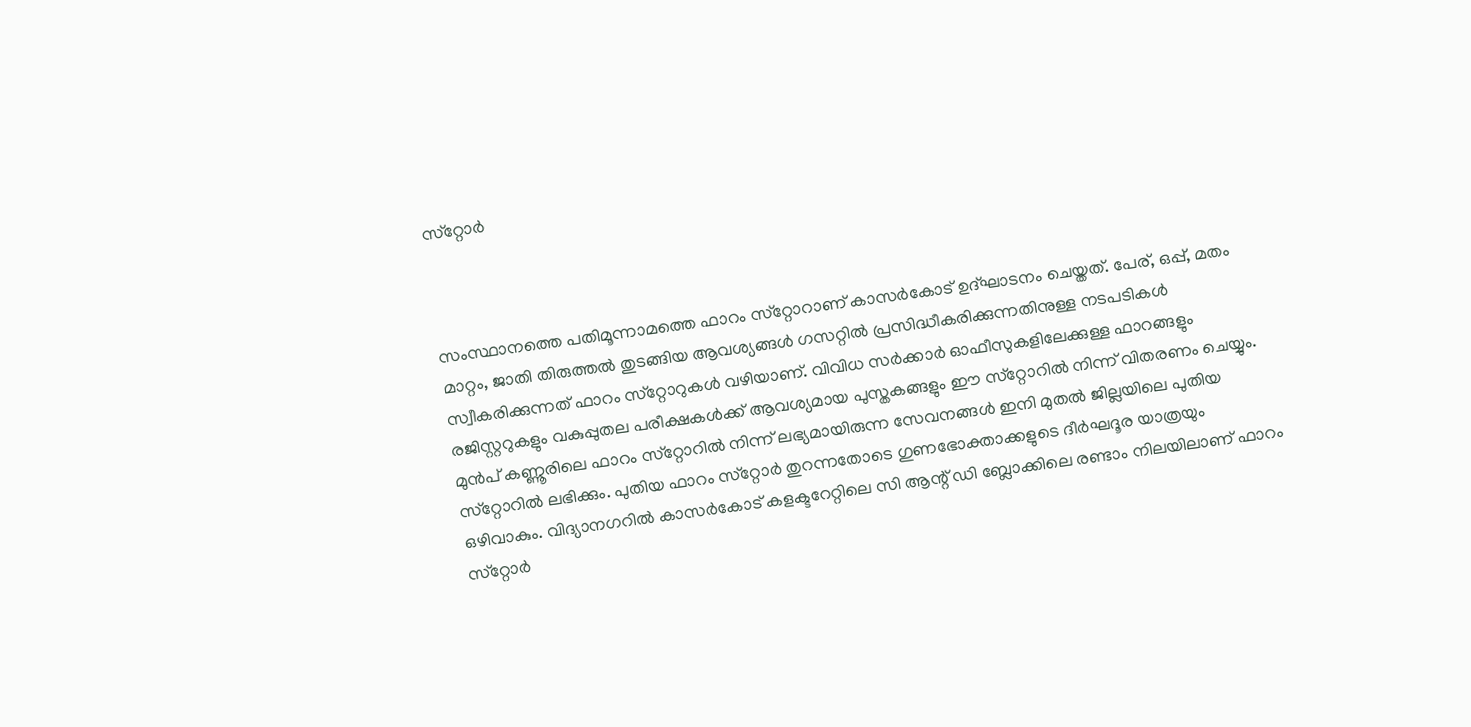സ്‌റ്റോര്‍



സംസ്ഥാനത്തെ പതിമൂന്നാമത്തെ ഫാറം സ്‌റ്റോറാണ് കാസര്‍കോട് ഉദ്ഘാടനം ചെയ്തത്. പേര്, ഒപ്പ്, മതം മാറ്റം, ജാതി തിരുത്തല്‍ തുടങ്ങിയ ആവശ്യങ്ങള്‍ ഗസറ്റില്‍ പ്രസിദ്ധീകരിക്കുന്നതിനുള്ള നടപടികള്‍ സ്വീകരിക്കുന്നത് ഫാറം സ്‌റ്റോറുകള്‍ വഴിയാണ്. വിവിധ സര്‍ക്കാര്‍ ഓഫീസുകളിലേക്കുള്ള ഫാറങ്ങളും രജിസ്റ്ററുകളും വകുപ്പുതല പരീക്ഷകള്‍ക്ക് ആവശ്യമായ പുസ്തകങ്ങളും ഈ സ്‌റ്റോറില്‍ നിന്ന് വിതരണം ചെയ്യും. മുന്‍പ് കണ്ണൂരിലെ ഫാറം സ്‌റ്റോറില്‍ നിന്ന് ലഭ്യമായിരുന്ന സേവനങ്ങള്‍ ഇനി മുതല്‍ ജില്ലയിലെ പുതിയ സ്‌റ്റോറില്‍ ലഭിക്കും. പുതിയ ഫാറം സ്‌റ്റോര്‍ തുറന്നതോടെ ഗുണഭോക്താക്കളുടെ ദീര്‍ഘദൂര യാത്രയും ഒഴിവാകും. വിദ്യാനഗറില്‍ കാസര്‍കോട് കളക്ടറേറ്റിലെ സി ആന്റ് ഡി ബ്ലോക്കിലെ രണ്ടാം നിലയിലാണ് ഫാറം സ്‌റ്റോര്‍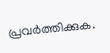പ്രവര്‍ത്തിക്കുക.